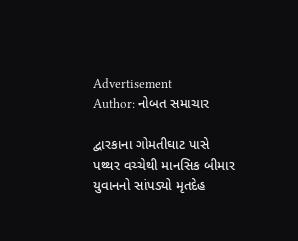Advertisement
Author: નોબત સમાચાર

દ્વારકાના ગોમતીઘાટ પાસે પથ્થર વચ્ચેથી માનસિક બીમાર યુવાનનો સાંપડ્યો મૃતદેહ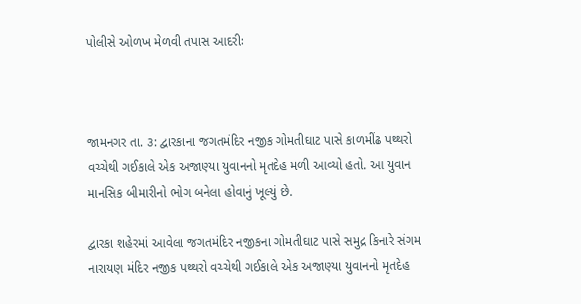પોલીસે ઓળખ મેળવી તપાસ આદરીઃ



જામનગર તા. ૩: દ્વારકાના જગતમંદિર નજીક ગોમતીઘાટ પાસે કાળમીંઢ પથ્થરો વચ્ચેથી ગઈકાલે એક અજાણ્યા યુવાનનો મૃતદેહ મળી આવ્યો હતો. આ યુવાન માનસિક બીમારીનો ભોગ બનેલા હોવાનું ખૂલ્યું છે.

દ્વારકા શહેરમાં આવેલા જગતમંદિર નજીકના ગોમતીઘાટ પાસે સમુદ્ર કિનારે સંગમ નારાયણ મંદિર નજીક પથ્થરો વચ્ચેથી ગઈકાલે એક અજાણ્યા યુવાનનો મૃતદેહ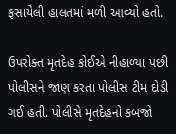ફસાયેલી હાલતમાં મળી આવ્યો હતો.

ઉપરોક્ત મૃતદેહ કોઈએ નીહાળ્યા પછી પોલીસને જાણ કરતા પોલીસ ટીમ દોડી ગઈ હતી. પોલીસે મૃતદેહનો કબજો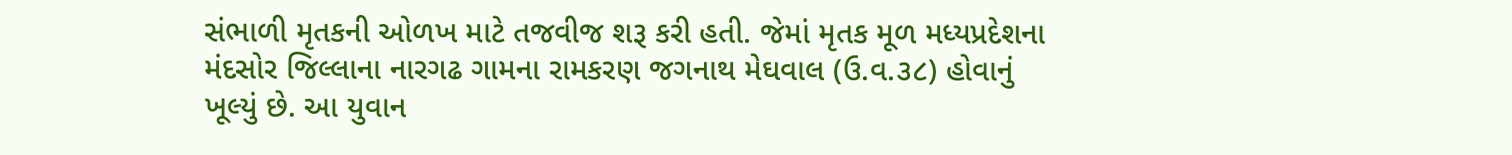સંભાળી મૃતકની ઓળખ માટે તજવીજ શરૂ કરી હતી. જેમાં મૃતક મૂળ મધ્યપ્રદેશના મંદસોર જિલ્લાના નારગઢ ગામના રામકરણ જગનાથ મેઘવાલ (ઉ.વ.૩૮) હોવાનું ખૂલ્યું છે. આ યુવાન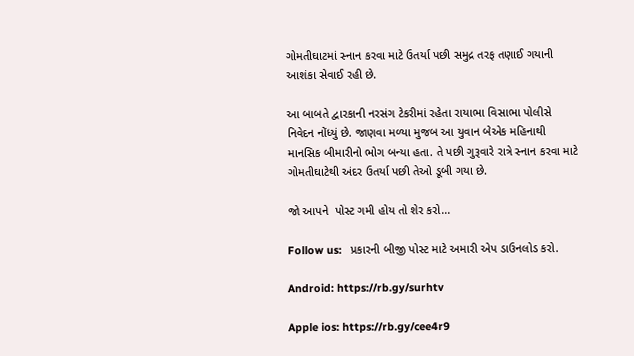ગોમતીઘાટમાં સ્નાન કરવા માટે ઉતર્યા પછી સમુદ્ર તરફ તણાઈ ગયાની આશંકા સેવાઈ રહી છે.

આ બાબતે દ્વારકાની નરસંગ ટેકરીમાં રહેતા રાયાભા વિસાભા પોલીસે નિવેદન નોંધ્યું છે. જાણવા મળ્યા મુજબ આ યુવાન બેએક મહિનાથી માનસિક બીમારીનો ભોગ બન્યા હતા. તે પછી ગુરૂવારે રાત્રે સ્નાન કરવા માટે ગોમતીઘાટેથી અંદર ઉતર્યા પછી તેઓ ડૂબી ગયા છે.

જો આપને  પોસ્ટ ગમી હોય તો શેર કરો...

Follow us:   પ્રકારની બીજી પોસ્ટ માટે અમારી એપ ડાઉનલોડ કરો.

Android: https://rb.gy/surhtv

Apple ios: https://rb.gy/cee4r9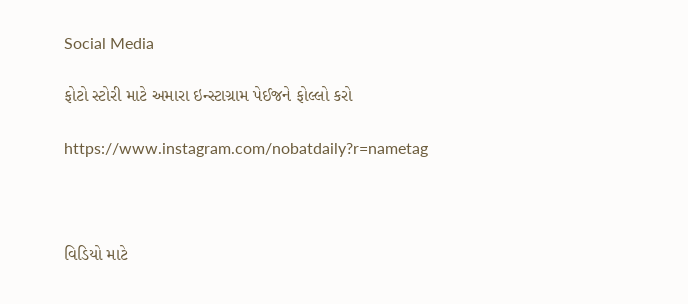Social Media

ફોટો સ્ટોરી માટે અમારા ઇન્સ્ટાગ્રામ પેઈજને ફોલ્લો કરો

https://www.instagram.com/nobatdaily?r=nametag



વિડિયો માટે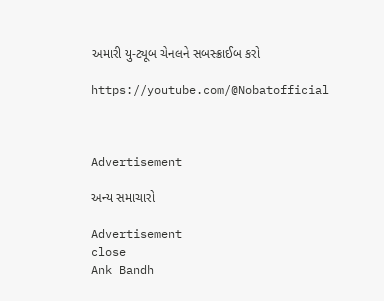અમારી યુ-ટ્યૂબ ચેનલને સબસ્ક્રાઈબ કરો

https://youtube.com/@Nobatofficial



Advertisement

અન્ય સમાચારો

Advertisement
close
Ank Bandh